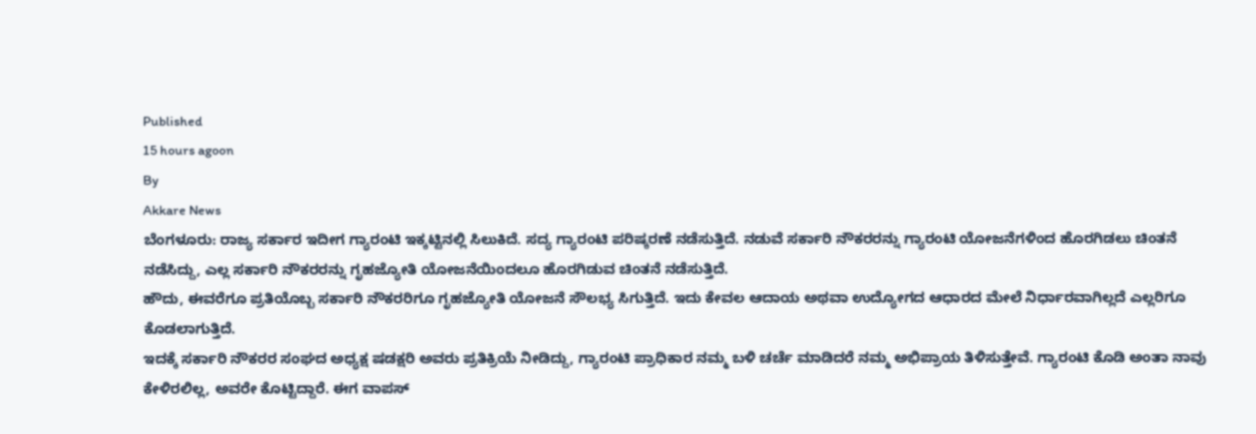Published
15 hours agoon
By
Akkare News
ಬೆಂಗಳೂರು: ರಾಜ್ಯ ಸರ್ಕಾರ ಇದೀಗ ಗ್ಯಾರಂಟಿ ಇಕ್ಕಟ್ಟಿನಲ್ಲಿ ಸಿಲುಕಿದೆ. ಸದ್ಯ ಗ್ಯಾರಂಟಿ ಪರಿಷ್ಕರಣೆ ನಡೆಸುತ್ತಿದೆ. ನಡುವೆ ಸರ್ಕಾರಿ ನೌಕರರನ್ನು ಗ್ಯಾರಂಟಿ ಯೋಜನೆಗಳಿಂದ ಹೊರಗಿಡಲು ಚಿಂತನೆ ನಡೆಸಿದ್ದು, ಎಲ್ಲ ಸರ್ಕಾರಿ ನೌಕರರನ್ನು ಗೃಹಜ್ಯೋತಿ ಯೋಜನೆಯಿಂದಲೂ ಹೊರಗಿಡುವ ಚಿಂತನೆ ನಡೆಸುತ್ತಿದೆ.
ಹೌದು, ಈವರೆಗೂ ಪ್ರತಿಯೊಬ್ಬ ಸರ್ಕಾರಿ ನೌಕರರಿಗೂ ಗೃಹಜ್ಯೋತಿ ಯೋಜನೆ ಸೌಲಭ್ಯ ಸಿಗುತ್ತಿದೆ. ಇದು ಕೇವಲ ಆದಾಯ ಅಥವಾ ಉದ್ಯೋಗದ ಆಧಾರದ ಮೇಲೆ ನಿರ್ಧಾರವಾಗಿಲ್ಲದೆ ಎಲ್ಲರಿಗೂ ಕೊಡಲಾಗುತ್ತಿದೆ.
ಇದಕ್ಕೆ ಸರ್ಕಾರಿ ನೌಕರರ ಸಂಘದ ಅಧ್ಯಕ್ಷ ಷಡಕ್ಷರಿ ಅವರು ಪ್ರತಿಕ್ರಿಯೆ ನೀಡಿದ್ದು, ಗ್ಯಾರಂಟಿ ಪ್ರಾಧಿಕಾರ ನಮ್ಮ ಬಳಿ ಚರ್ಚೆ ಮಾಡಿದರೆ ನಮ್ಮ ಅಭಿಪ್ರಾಯ ತಿಳಿಸುತ್ತೇವೆ. ಗ್ಯಾರಂಟಿ ಕೊಡಿ ಅಂತಾ ನಾವು ಕೇಳಿರಲಿಲ್ಲ, ಅವರೇ ಕೊಟ್ಟಿದ್ದಾರೆ. ಈಗ ವಾಪಸ್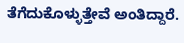ತೆಗೆದುಕೊಳ್ಳುತ್ತೇವೆ ಅಂತಿದ್ದಾರೆ.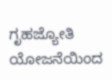ಗೃಹಜ್ಯೋತಿ ಯೋಜನೆಯಿಂದ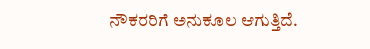ನೌಕರರಿಗೆ ಅನುಕೂಲ ಆಗುತ್ತಿದೆ.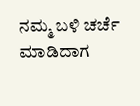ನಮ್ಮ ಬಳಿ ಚರ್ಚೆ ಮಾಡಿದಾಗ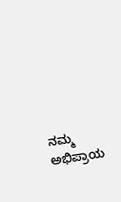ನಮ್ಮ ಅಭಿಪ್ರಾಯ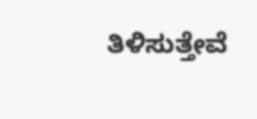ತಿಳಿಸುತ್ತೇವೆ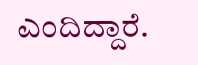ಎಂದಿದ್ದಾರೆ.